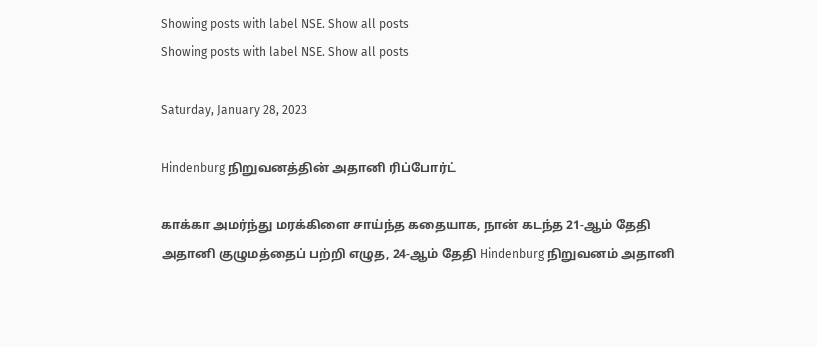Showing posts with label NSE. Show all posts
Showing posts with label NSE. Show all posts

Saturday, January 28, 2023

Hindenburg நிறுவனத்தின் அதானி ரிப்போர்ட்

காக்கா அமர்ந்து மரக்கிளை சாய்ந்த கதையாக, நான் கடந்த 21-ஆம் தேதி அதானி குழுமத்தைப் பற்றி எழுத, 24-ஆம் தேதி Hindenburg நிறுவனம் அதானி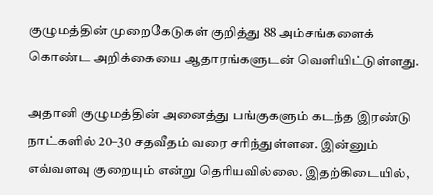குழுமத்தின் முறைகேடுகள் குறித்து 88 அம்சங்களைக் கொண்ட அறிக்கையை ஆதாரங்களுடன் வெளியிட்டுள்ளது.

அதானி குழுமத்தின் அனைத்து பங்குகளும் கடந்த இரண்டு நாட்களில் 20–30 சதவீதம் வரை சரிந்துள்ளன. இன்னும் எவ்வளவு குறையும் என்று தெரியவில்லை. இதற்கிடையில்,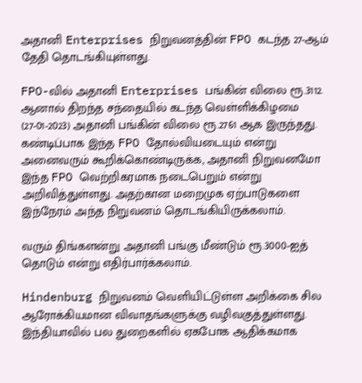அதானி Enterprises நிறுவனத்தின் FPO கடந்த 27-ஆம் தேதி தொடங்கியுள்ளது.

FPO-வில் அதானி Enterprises பங்கின் விலை ரூ.3112. ஆனால் திறந்த சந்தையில் கடந்த வெள்ளிக்கிழமை (27-01-2023) அதானி பங்கின் விலை ரூ.2761 ஆக இருந்தது. கண்டிப்பாக இந்த FPO தோல்வியடையும் என்று அனைவரும் கூறிக்கொண்டிருக்க, அதானி நிறுவனமோ இந்த FPO வெற்றிகரமாக நடைபெறும் என்று அறிவித்துள்ளது. அதற்கான மறைமுக ஏற்பாடுகளை இந்நேரம் அந்த நிறுவனம் தொடங்கியிருக்கலாம்.

வரும் திங்களன்று அதானி பங்கு மீண்டும் ரூ.3000-ஐத் தொடும் என்று எதிர்பார்க்கலாம்.

Hindenburg நிறுவனம் வெளியிட்டுள்ள அறிக்கை சில ஆரோக்கியமான விவாதங்களுக்கு வழிவகுத்துள்ளது. இந்தியாவில் பல துறைகளில் ஏகபோக ஆதிக்கமாக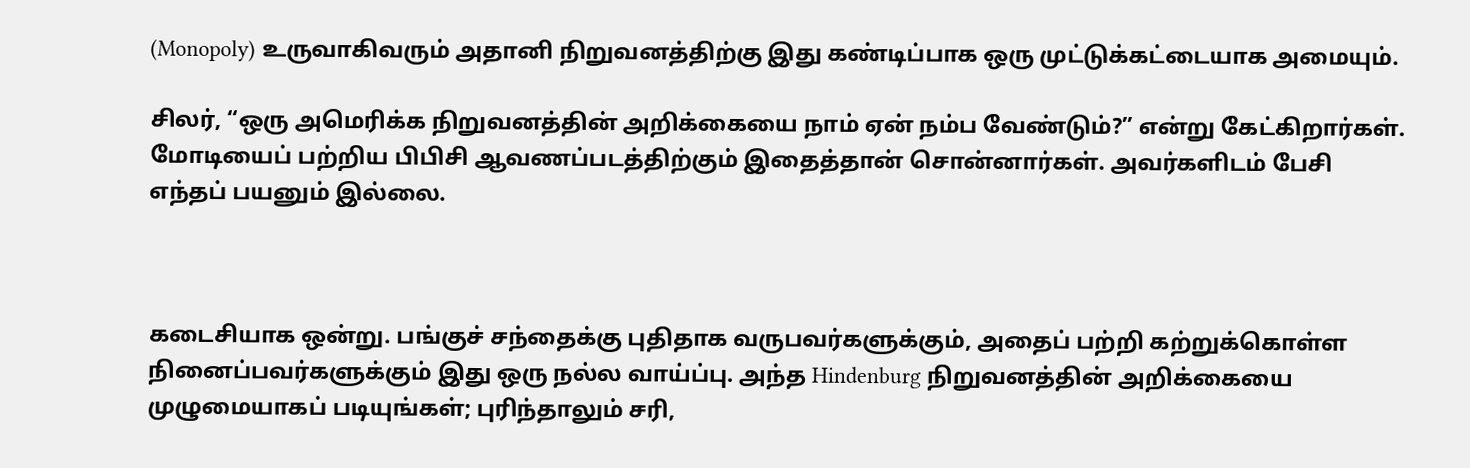(Monopoly) உருவாகிவரும் அதானி நிறுவனத்திற்கு இது கண்டிப்பாக ஒரு முட்டுக்கட்டையாக அமையும்.

சிலர், “ஒரு அமெரிக்க நிறுவனத்தின் அறிக்கையை நாம் ஏன் நம்ப வேண்டும்?” என்று கேட்கிறார்கள். மோடியைப் பற்றிய பிபிசி ஆவணப்படத்திற்கும் இதைத்தான் சொன்னார்கள். அவர்களிடம் பேசி எந்தப் பயனும் இல்லை.



கடைசியாக ஒன்று. பங்குச் சந்தைக்கு புதிதாக வருபவர்களுக்கும், அதைப் பற்றி கற்றுக்கொள்ள நினைப்பவர்களுக்கும் இது ஒரு நல்ல வாய்ப்பு. அந்த Hindenburg நிறுவனத்தின் அறிக்கையை முழுமையாகப் படியுங்கள்; புரிந்தாலும் சரி,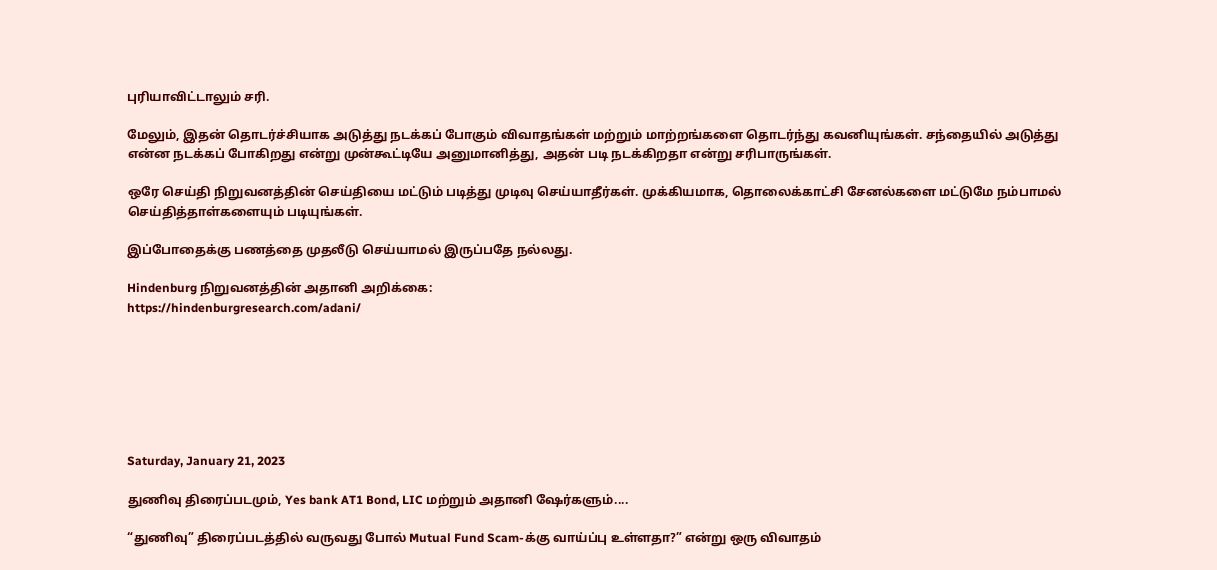புரியாவிட்டாலும் சரி.

மேலும், இதன் தொடர்ச்சியாக அடுத்து நடக்கப் போகும் விவாதங்கள் மற்றும் மாற்றங்களை தொடர்ந்து கவனியுங்கள். சந்தையில் அடுத்து என்ன நடக்கப் போகிறது என்று முன்கூட்டியே அனுமானித்து, அதன் படி நடக்கிறதா என்று சரிபாருங்கள்.

ஒரே செய்தி நிறுவனத்தின் செய்தியை மட்டும் படித்து முடிவு செய்யாதீர்கள். முக்கியமாக, தொலைக்காட்சி சேனல்களை மட்டுமே நம்பாமல் செய்தித்தாள்களையும் படியுங்கள்.

இப்போதைக்கு பணத்தை முதலீடு செய்யாமல் இருப்பதே நல்லது.

Hindenburg நிறுவனத்தின் அதானி அறிக்கை:
https://hindenburgresearch.com/adani/







Saturday, January 21, 2023

துணிவு திரைப்படமும், Yes bank AT1 Bond, LIC மற்றும் அதானி ஷேர்களும்....

“துணிவு” திரைப்படத்தில் வருவது போல் Mutual Fund Scam-க்கு வாய்ப்பு உள்ளதா?” என்று ஒரு விவாதம்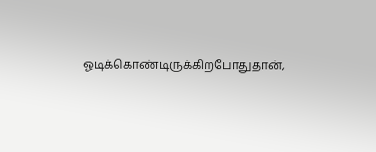ஓடிக்கொண்டிருக்கிறபோதுதான்,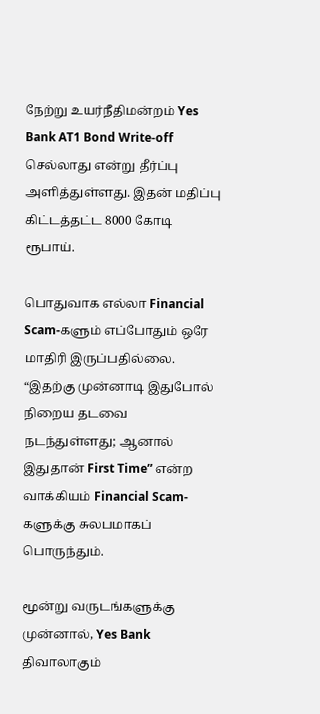நேற்று உயர்நீதிமன்றம் Yes Bank AT1 Bond Write-off செல்லாது என்று தீர்ப்பு அளித்துள்ளது. இதன் மதிப்பு கிட்டத்தட்ட 8000 கோடி ரூபாய்.

பொதுவாக எல்லா Financial Scam-களும் எப்போதும் ஒரே மாதிரி இருப்பதில்லை. “இதற்கு முன்னாடி இதுபோல் நிறைய தடவை நடந்துள்ளது; ஆனால் இதுதான் First Time” என்ற வாக்கியம் Financial Scam-களுக்கு சுலபமாகப் பொருந்தும்.

மூன்று வருடங்களுக்கு முன்னால், Yes Bank திவாலாகும்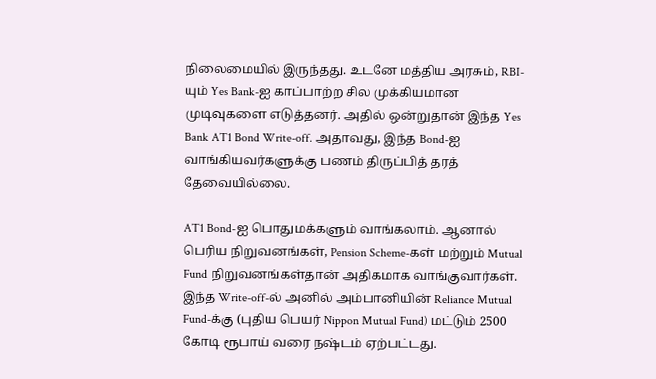நிலைமையில் இருந்தது. உடனே மத்திய அரசும், RBI-யும் Yes Bank-ஐ காப்பாற்ற சில முக்கியமான முடிவுகளை எடுத்தனர். அதில் ஒன்றுதான் இந்த Yes Bank AT1 Bond Write-off. அதாவது, இந்த Bond-ஐ வாங்கியவர்களுக்கு பணம் திருப்பித் தரத் தேவையில்லை.

AT1 Bond-ஐ பொதுமக்களும் வாங்கலாம். ஆனால் பெரிய நிறுவனங்கள், Pension Scheme-கள் மற்றும் Mutual Fund நிறுவனங்கள்தான் அதிகமாக வாங்குவார்கள். இந்த Write-off-ல் அனில் அம்பானியின் Reliance Mutual Fund-க்கு (புதிய பெயர் Nippon Mutual Fund) மட்டும் 2500 கோடி ரூபாய் வரை நஷ்டம் ஏற்பட்டது.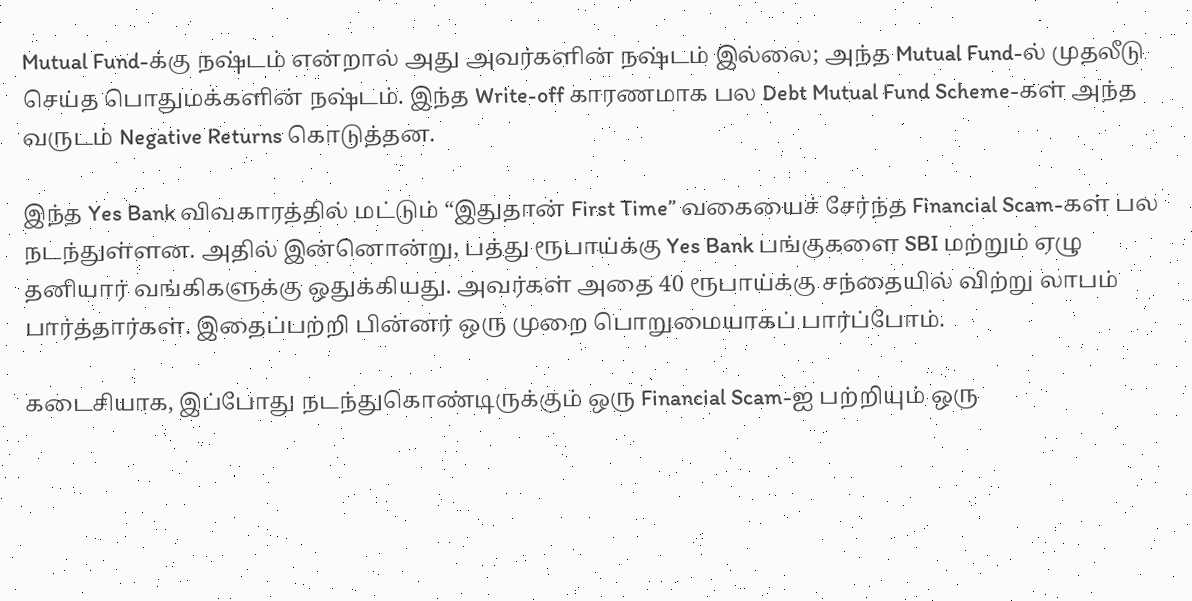Mutual Fund-க்கு நஷ்டம் என்றால் அது அவர்களின் நஷ்டம் இல்லை; அந்த Mutual Fund-ல் முதலீடு செய்த பொதுமக்களின் நஷ்டம். இந்த Write-off காரணமாக பல Debt Mutual Fund Scheme-கள் அந்த வருடம் Negative Returns கொடுத்தன.

இந்த Yes Bank விவகாரத்தில் மட்டும் “இதுதான் First Time” வகையைச் சேர்ந்த Financial Scam-கள் பல நடந்துள்ளன. அதில் இன்னொன்று, பத்து ரூபாய்க்கு Yes Bank பங்குகளை SBI மற்றும் ஏழு தனியார் வங்கிகளுக்கு ஒதுக்கியது. அவர்கள் அதை 40 ரூபாய்க்கு சந்தையில் விற்று லாபம் பார்த்தார்கள். இதைப்பற்றி பின்னர் ஒரு முறை பொறுமையாகப் பார்ப்போம்.

கடைசியாக, இப்போது நடந்துகொண்டிருக்கும் ஒரு Financial Scam-ஐ பற்றியும் ஒரு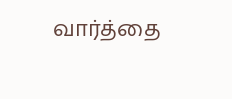வார்த்தை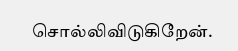சொல்லிவிடுகிறேன்.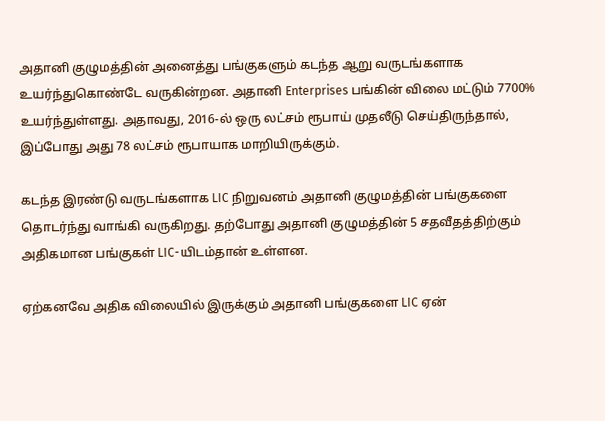அதானி குழுமத்தின் அனைத்து பங்குகளும் கடந்த ஆறு வருடங்களாக உயர்ந்துகொண்டே வருகின்றன. அதானி Enterprises பங்கின் விலை மட்டும் 7700% உயர்ந்துள்ளது. அதாவது, 2016-ல் ஒரு லட்சம் ரூபாய் முதலீடு செய்திருந்தால், இப்போது அது 78 லட்சம் ரூபாயாக மாறியிருக்கும்.

கடந்த இரண்டு வருடங்களாக LIC நிறுவனம் அதானி குழுமத்தின் பங்குகளை தொடர்ந்து வாங்கி வருகிறது. தற்போது அதானி குழுமத்தின் 5 சதவீதத்திற்கும் அதிகமான பங்குகள் LIC-யிடம்தான் உள்ளன.

ஏற்கனவே அதிக விலையில் இருக்கும் அதானி பங்குகளை LIC ஏன்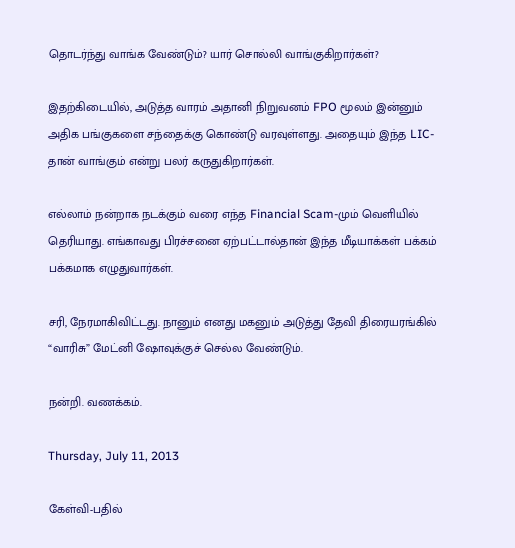தொடர்ந்து வாங்க வேண்டும்? யார் சொல்லி வாங்குகிறார்கள்?

இதற்கிடையில், அடுத்த வாரம் அதானி நிறுவனம் FPO மூலம் இன்னும் அதிக பங்குகளை சந்தைக்கு கொண்டு வரவுள்ளது. அதையும் இந்த LIC-தான் வாங்கும் என்று பலர் கருதுகிறார்கள்.

எல்லாம் நன்றாக நடக்கும் வரை எந்த Financial Scam-மும் வெளியில் தெரியாது. எங்காவது பிரச்சனை ஏற்பட்டால்தான் இந்த மீடியாக்கள் பக்கம் பக்கமாக எழுதுவார்கள்.

சரி, நேரமாகிவிட்டது. நானும் எனது மகனும் அடுத்து தேவி திரையரங்கில் “வாரிசு” மேட்னி ஷோவுக்குச் செல்ல வேண்டும்.

நன்றி. வணக்கம்.

Thursday, July 11, 2013

கேள்வி-பதில்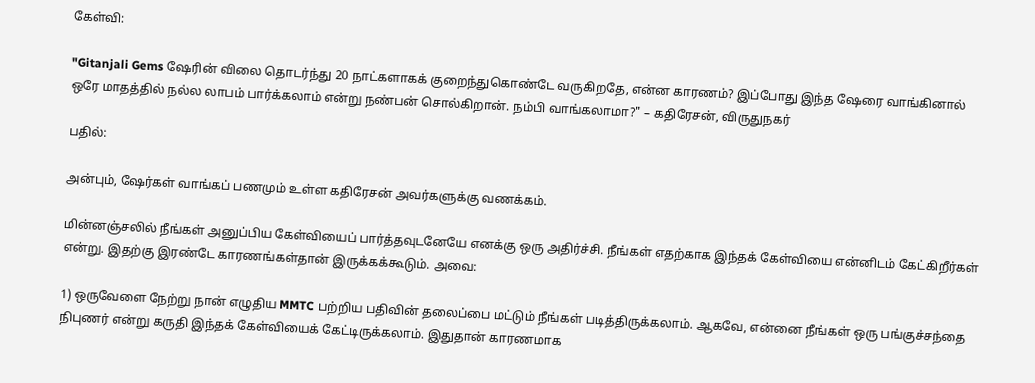கேள்வி:

"Gitanjali Gems ஷேரின் விலை தொடர்ந்து 20 நாட்களாகக் குறைந்துகொண்டே வருகிறதே, என்ன காரணம்? இப்போது இந்த ஷேரை வாங்கினால் ஒரே மாதத்தில் நல்ல லாபம் பார்க்கலாம் என்று நண்பன் சொல்கிறான். நம்பி வாங்கலாமா?" – கதிரேசன், விருதுநகர்

பதில்:

அன்பும், ஷேர்கள் வாங்கப் பணமும் உள்ள கதிரேசன் அவர்களுக்கு வணக்கம்.

மின்னஞ்சலில் நீங்கள் அனுப்பிய கேள்வியைப் பார்த்தவுடனேயே எனக்கு ஒரு அதிர்ச்சி. நீங்கள் எதற்காக இந்தக் கேள்வியை என்னிடம் கேட்கிறீர்கள் என்று. இதற்கு இரண்டே காரணங்கள்தான் இருக்கக்கூடும். அவை:

1) ஒருவேளை நேற்று நான் எழுதிய MMTC பற்றிய பதிவின் தலைப்பை மட்டும் நீங்கள் படித்திருக்கலாம். ஆகவே, என்னை நீங்கள் ஒரு பங்குச்சந்தை நிபுணர் என்று கருதி இந்தக் கேள்வியைக் கேட்டிருக்கலாம். இதுதான் காரணமாக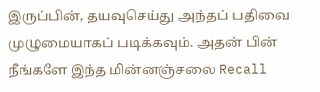இருப்பின், தயவுசெய்து அந்தப் பதிவை முழுமையாகப் படிக்கவும். அதன் பின் நீங்களே இந்த மின்னஞ்சலை Recall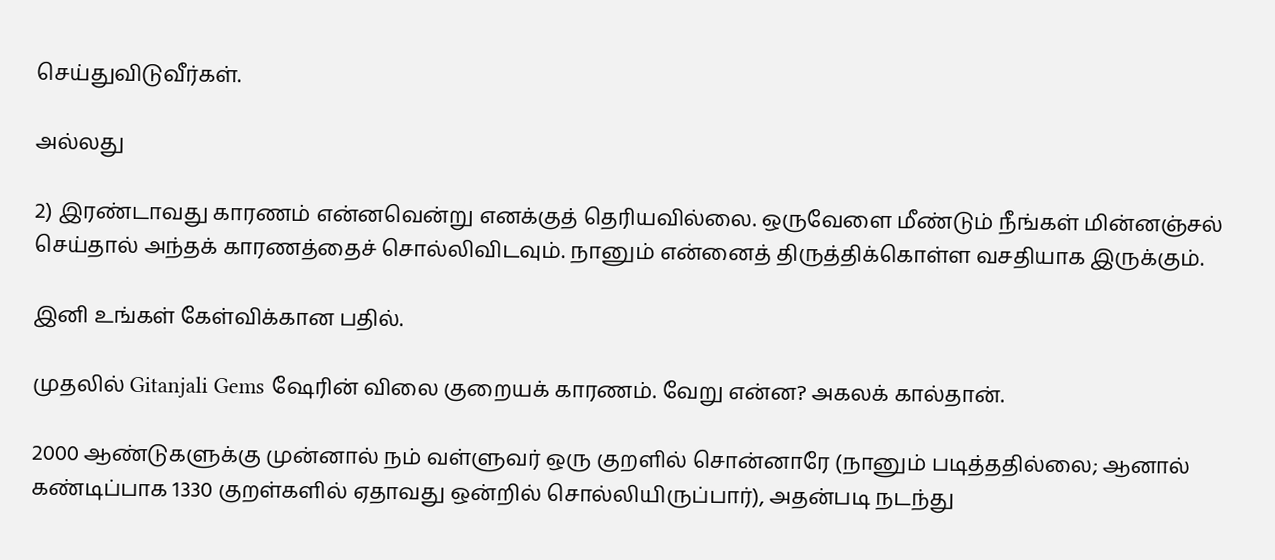செய்துவிடுவீர்கள்.

அல்லது

2) இரண்டாவது காரணம் என்னவென்று எனக்குத் தெரியவில்லை. ஒருவேளை மீண்டும் நீங்கள் மின்னஞ்சல் செய்தால் அந்தக் காரணத்தைச் சொல்லிவிடவும். நானும் என்னைத் திருத்திக்கொள்ள வசதியாக இருக்கும்.

இனி உங்கள் கேள்விக்கான பதில்.

முதலில் Gitanjali Gems ஷேரின் விலை குறையக் காரணம். வேறு என்ன? அகலக் கால்தான்.

2000 ஆண்டுகளுக்கு முன்னால் நம் வள்ளுவர் ஒரு குறளில் சொன்னாரே (நானும் படித்ததில்லை; ஆனால் கண்டிப்பாக 1330 குறள்களில் ஏதாவது ஒன்றில் சொல்லியிருப்பார்), அதன்படி நடந்து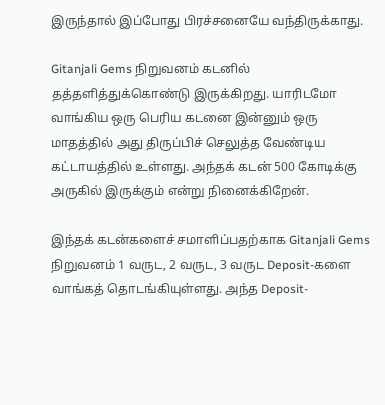இருந்தால் இப்போது பிரச்சனையே வந்திருக்காது.

Gitanjali Gems நிறுவனம் கடனில் தத்தளித்துக்கொண்டு இருக்கிறது. யாரிடமோ வாங்கிய ஒரு பெரிய கடனை இன்னும் ஒரு மாதத்தில் அது திருப்பிச் செலுத்த வேண்டிய கட்டாயத்தில் உள்ளது. அந்தக் கடன் 500 கோடிக்கு அருகில் இருக்கும் என்று நினைக்கிறேன்.

இந்தக் கடன்களைச் சமாளிப்பதற்காக Gitanjali Gems நிறுவனம் 1 வருட, 2 வருட, 3 வருட Deposit-களை வாங்கத் தொடங்கியுள்ளது. அந்த Deposit-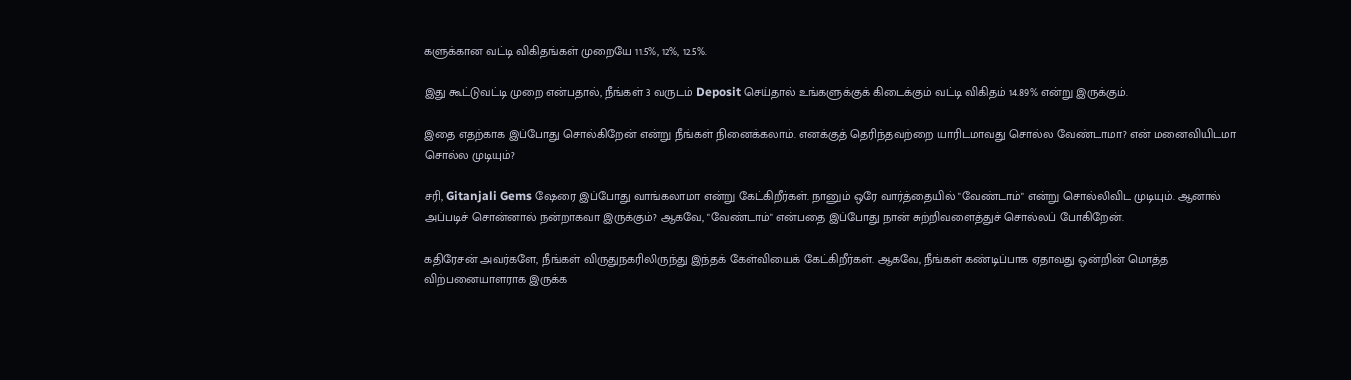களுக்கான வட்டி விகிதங்கள் முறையே 11.5%, 12%, 12.5%.

இது கூட்டுவட்டி முறை என்பதால், நீங்கள் 3 வருடம் Deposit செய்தால் உங்களுக்குக் கிடைக்கும் வட்டி விகிதம் 14.89% என்று இருக்கும்.

இதை எதற்காக இப்போது சொல்கிறேன் என்று நீங்கள் நினைக்கலாம். எனக்குத் தெரிந்தவற்றை யாரிடமாவது சொல்ல வேண்டாமா? என் மனைவியிடமா சொல்ல முடியும்?

சரி, Gitanjali Gems ஷேரை இப்போது வாங்கலாமா என்று கேட்கிறீர்கள். நானும் ஒரே வார்த்தையில் "வேண்டாம்" என்று சொல்லிவிட முடியும். ஆனால் அப்படிச் சொன்னால் நன்றாகவா இருக்கும்? ஆகவே, "வேண்டாம்" என்பதை இப்போது நான் சுற்றிவளைத்துச் சொல்லப் போகிறேன்.

கதிரேசன் அவர்களே, நீங்கள் விருதுநகரிலிருந்து இந்தக் கேள்வியைக் கேட்கிறீர்கள். ஆகவே, நீங்கள் கண்டிப்பாக ஏதாவது ஒன்றின் மொத்த விற்பனையாளராக இருக்க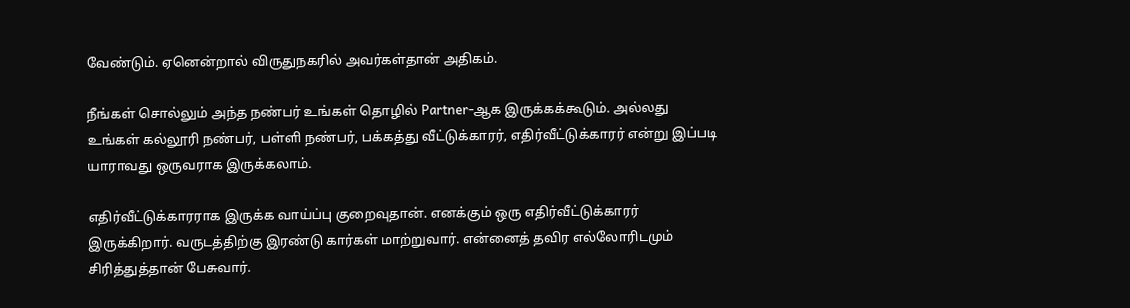வேண்டும். ஏனென்றால் விருதுநகரில் அவர்கள்தான் அதிகம்.

நீங்கள் சொல்லும் அந்த நண்பர் உங்கள் தொழில் Partner-ஆக இருக்கக்கூடும். அல்லது உங்கள் கல்லூரி நண்பர், பள்ளி நண்பர், பக்கத்து வீட்டுக்காரர், எதிர்வீட்டுக்காரர் என்று இப்படி யாராவது ஒருவராக இருக்கலாம்.

எதிர்வீட்டுக்காரராக இருக்க வாய்ப்பு குறைவுதான். எனக்கும் ஒரு எதிர்வீட்டுக்காரர் இருக்கிறார். வருடத்திற்கு இரண்டு கார்கள் மாற்றுவார். என்னைத் தவிர எல்லோரிடமும் சிரித்துத்தான் பேசுவார்.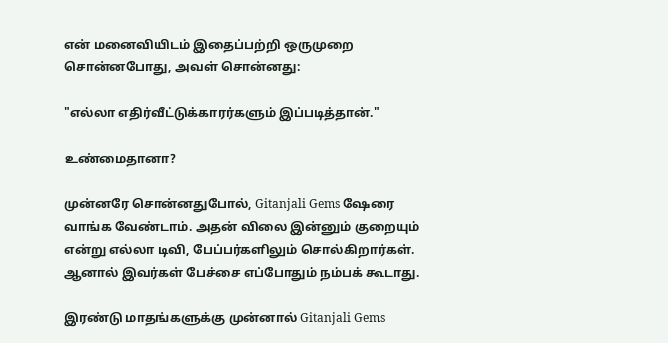என் மனைவியிடம் இதைப்பற்றி ஒருமுறை சொன்னபோது, அவள் சொன்னது:

"எல்லா எதிர்வீட்டுக்காரர்களும் இப்படித்தான்."

உண்மைதானா?

முன்னரே சொன்னதுபோல், Gitanjali Gems ஷேரை வாங்க வேண்டாம். அதன் விலை இன்னும் குறையும் என்று எல்லா டிவி, பேப்பர்களிலும் சொல்கிறார்கள். ஆனால் இவர்கள் பேச்சை எப்போதும் நம்பக் கூடாது.

இரண்டு மாதங்களுக்கு முன்னால் Gitanjali Gems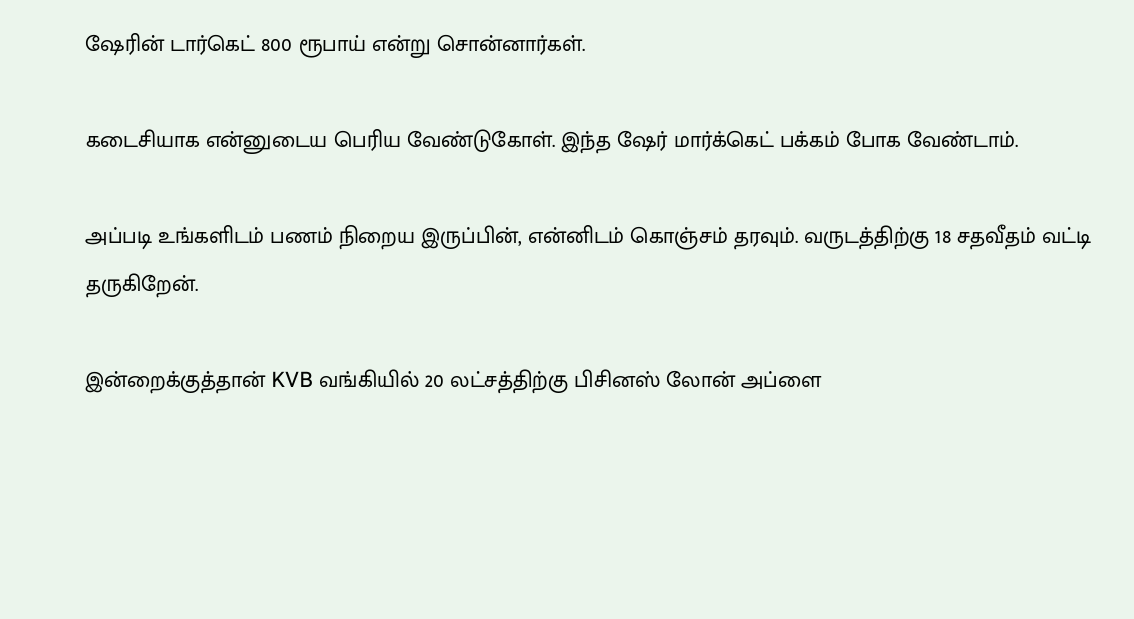ஷேரின் டார்கெட் 800 ரூபாய் என்று சொன்னார்கள்.

கடைசியாக என்னுடைய பெரிய வேண்டுகோள். இந்த ஷேர் மார்க்கெட் பக்கம் போக வேண்டாம்.

அப்படி உங்களிடம் பணம் நிறைய இருப்பின், என்னிடம் கொஞ்சம் தரவும். வருடத்திற்கு 18 சதவீதம் வட்டி தருகிறேன்.

இன்றைக்குத்தான் KVB வங்கியில் 20 லட்சத்திற்கு பிசினஸ் லோன் அப்ளை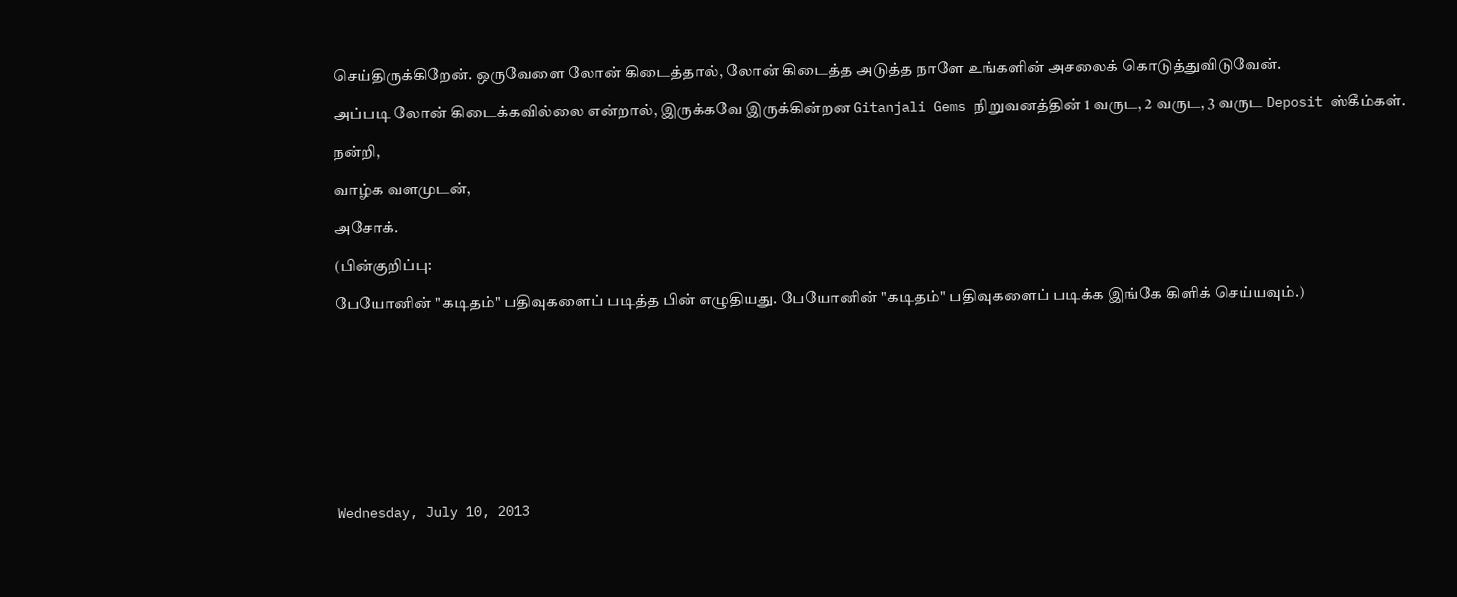செய்திருக்கிறேன். ஒருவேளை லோன் கிடைத்தால், லோன் கிடைத்த அடுத்த நாளே உங்களின் அசலைக் கொடுத்துவிடுவேன்.

அப்படி லோன் கிடைக்கவில்லை என்றால், இருக்கவே இருக்கின்றன Gitanjali Gems நிறுவனத்தின் 1 வருட, 2 வருட, 3 வருட Deposit ஸ்கீம்கள்.

நன்றி,

வாழ்க வளமுடன்,

அசோக்.

(பின்குறிப்பு:

பேயோனின் "கடிதம்" பதிவுகளைப் படித்த பின் எழுதியது. பேயோனின் "கடிதம்" பதிவுகளைப் படிக்க இங்கே கிளிக் செய்யவும்.)










Wednesday, July 10, 2013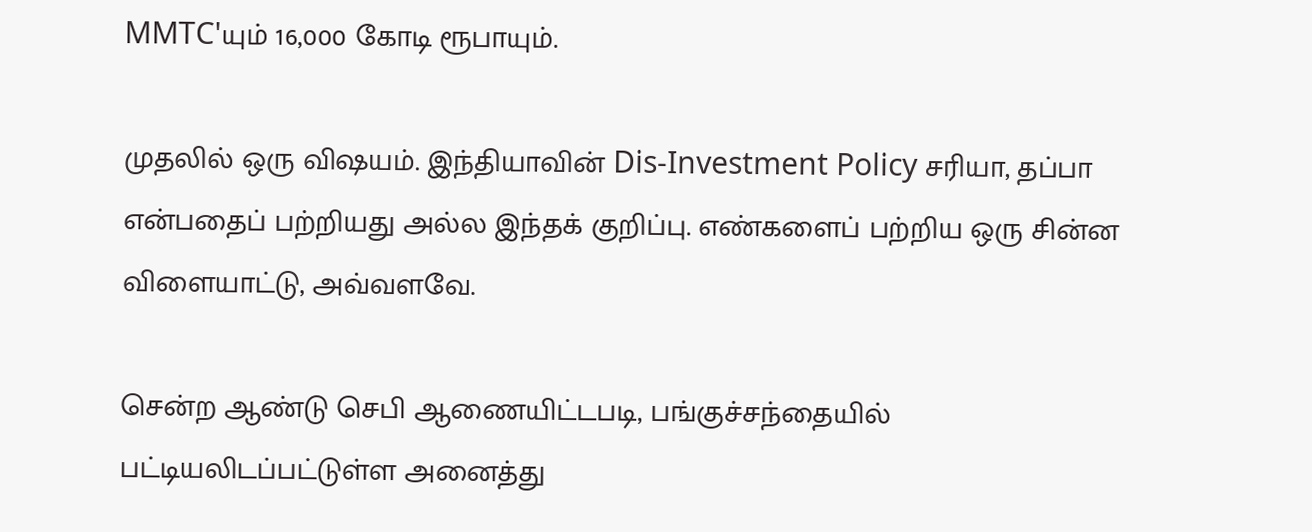MMTC'யும் 16,000 கோடி ரூபாயும்.

முதலில் ஒரு விஷயம். இந்தியாவின் Dis-Investment Policy சரியா, தப்பா என்பதைப் பற்றியது அல்ல இந்தக் குறிப்பு. எண்களைப் பற்றிய ஒரு சின்ன விளையாட்டு, அவ்வளவே.

சென்ற ஆண்டு செபி ஆணையிட்டபடி, பங்குச்சந்தையில் பட்டியலிடப்பட்டுள்ள அனைத்து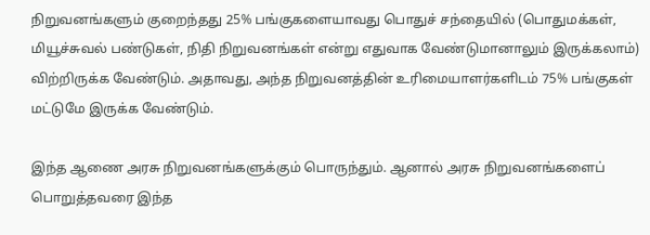நிறுவனங்களும் குறைந்தது 25% பங்குகளையாவது பொதுச் சந்தையில் (பொதுமக்கள், மியூச்சுவல் பண்டுகள், நிதி நிறுவனங்கள் என்று எதுவாக வேண்டுமானாலும் இருக்கலாம்) விற்றிருக்க வேண்டும். அதாவது, அந்த நிறுவனத்தின் உரிமையாளர்களிடம் 75% பங்குகள் மட்டுமே இருக்க வேண்டும்.

இந்த ஆணை அரசு நிறுவனங்களுக்கும் பொருந்தும். ஆனால் அரசு நிறுவனங்களைப் பொறுத்தவரை இந்த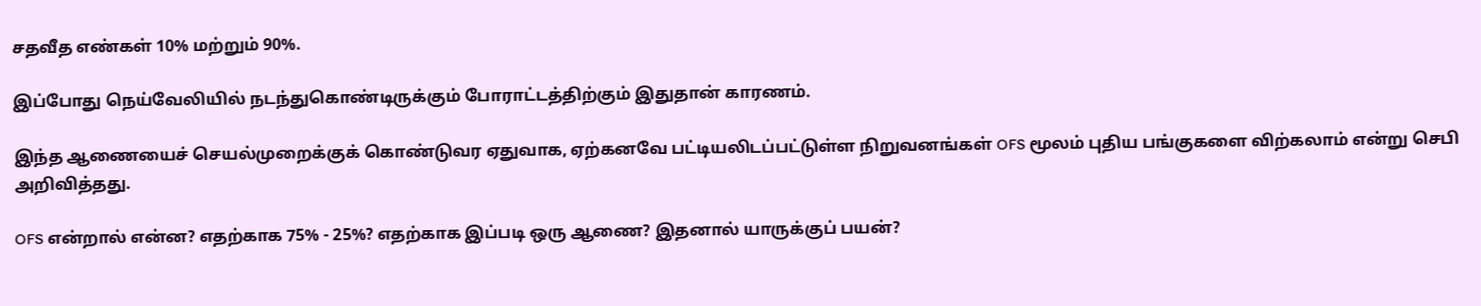சதவீத எண்கள் 10% மற்றும் 90%.

இப்போது நெய்வேலியில் நடந்துகொண்டிருக்கும் போராட்டத்திற்கும் இதுதான் காரணம்.

இந்த ஆணையைச் செயல்முறைக்குக் கொண்டுவர ஏதுவாக, ஏற்கனவே பட்டியலிடப்பட்டுள்ள நிறுவனங்கள் OFS மூலம் புதிய பங்குகளை விற்கலாம் என்று செபி அறிவித்தது.

OFS என்றால் என்ன? எதற்காக 75% - 25%? எதற்காக இப்படி ஒரு ஆணை? இதனால் யாருக்குப் பயன்?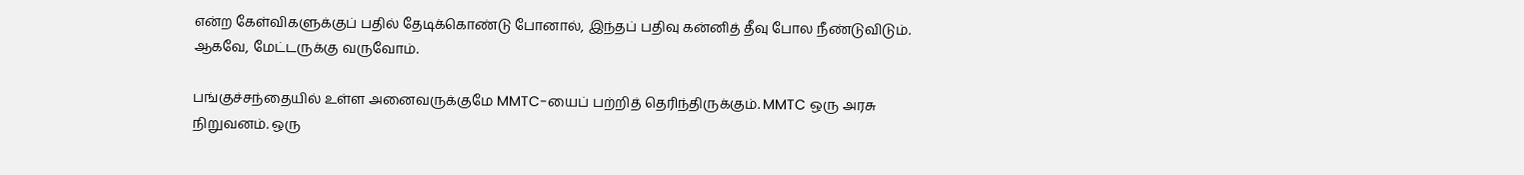என்ற கேள்விகளுக்குப் பதில் தேடிக்கொண்டு போனால், இந்தப் பதிவு கன்னித் தீவு போல நீண்டுவிடும். ஆகவே, மேட்டருக்கு வருவோம்.

பங்குச்சந்தையில் உள்ள அனைவருக்குமே MMTC-யைப் பற்றித் தெரிந்திருக்கும். MMTC ஒரு அரசு நிறுவனம். ஒரு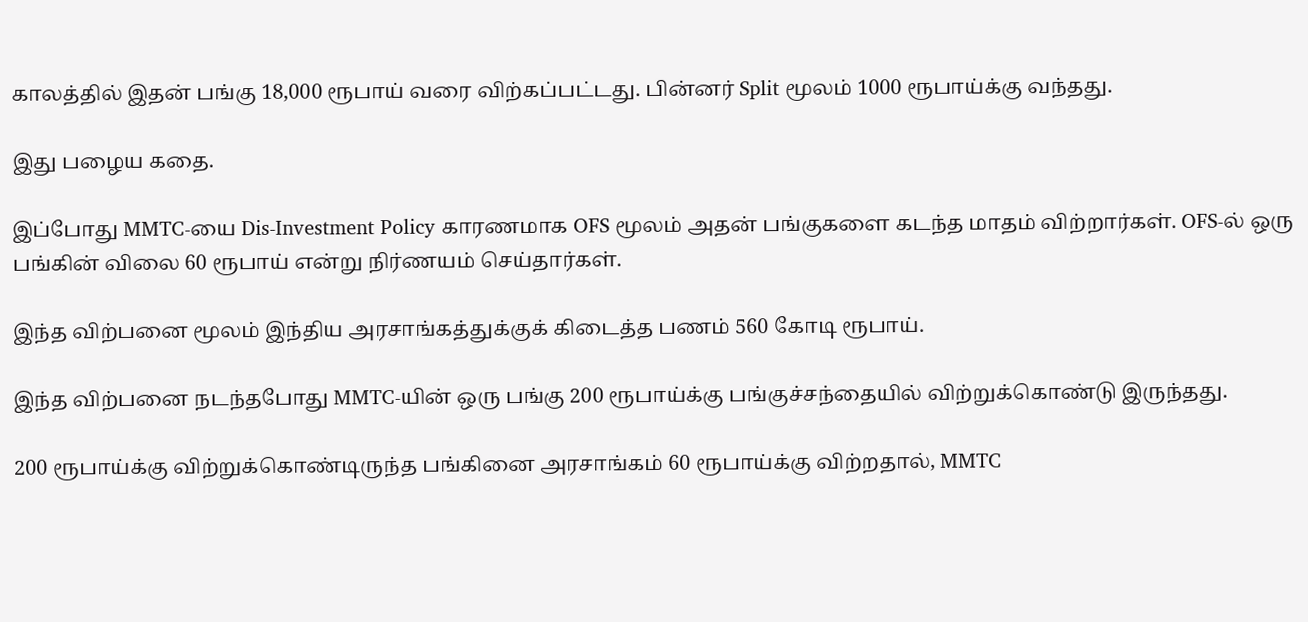காலத்தில் இதன் பங்கு 18,000 ரூபாய் வரை விற்கப்பட்டது. பின்னர் Split மூலம் 1000 ரூபாய்க்கு வந்தது.

இது பழைய கதை.

இப்போது MMTC-யை Dis-Investment Policy காரணமாக OFS மூலம் அதன் பங்குகளை கடந்த மாதம் விற்றார்கள். OFS-ல் ஒரு பங்கின் விலை 60 ரூபாய் என்று நிர்ணயம் செய்தார்கள்.

இந்த விற்பனை மூலம் இந்திய அரசாங்கத்துக்குக் கிடைத்த பணம் 560 கோடி ரூபாய்.

இந்த விற்பனை நடந்தபோது MMTC-யின் ஒரு பங்கு 200 ரூபாய்க்கு பங்குச்சந்தையில் விற்றுக்கொண்டு இருந்தது.

200 ரூபாய்க்கு விற்றுக்கொண்டிருந்த பங்கினை அரசாங்கம் 60 ரூபாய்க்கு விற்றதால், MMTC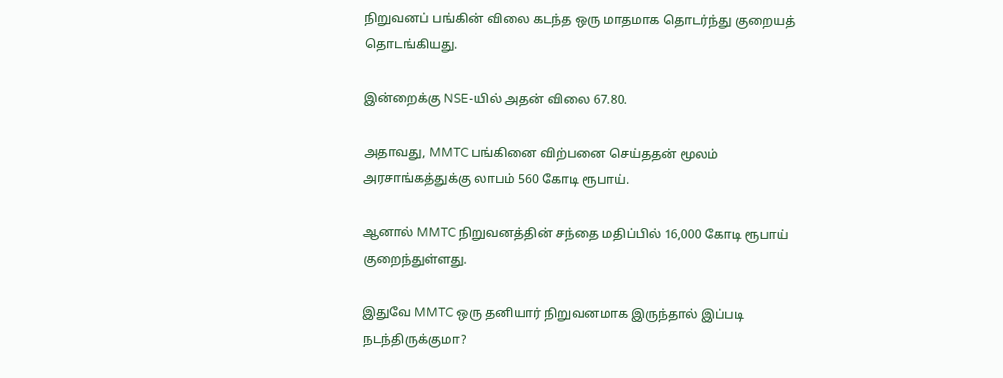நிறுவனப் பங்கின் விலை கடந்த ஒரு மாதமாக தொடர்ந்து குறையத் தொடங்கியது.

இன்றைக்கு NSE-யில் அதன் விலை 67.80.

அதாவது, MMTC பங்கினை விற்பனை செய்ததன் மூலம் அரசாங்கத்துக்கு லாபம் 560 கோடி ரூபாய்.

ஆனால் MMTC நிறுவனத்தின் சந்தை மதிப்பில் 16,000 கோடி ரூபாய் குறைந்துள்ளது.

இதுவே MMTC ஒரு தனியார் நிறுவனமாக இருந்தால் இப்படி நடந்திருக்குமா?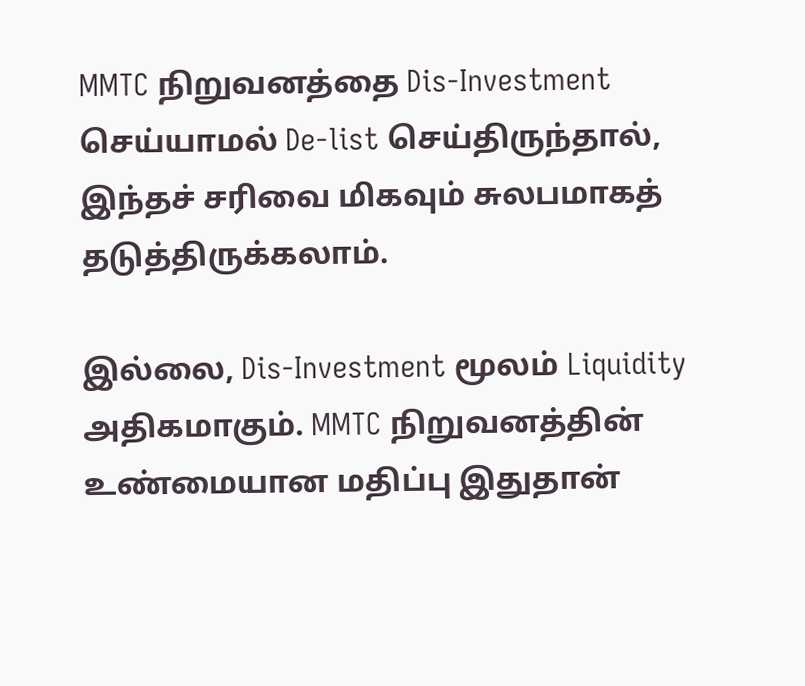MMTC நிறுவனத்தை Dis-Investment செய்யாமல் De-list செய்திருந்தால், இந்தச் சரிவை மிகவும் சுலபமாகத் தடுத்திருக்கலாம்.

இல்லை, Dis-Investment மூலம் Liquidity அதிகமாகும். MMTC நிறுவனத்தின் உண்மையான மதிப்பு இதுதான்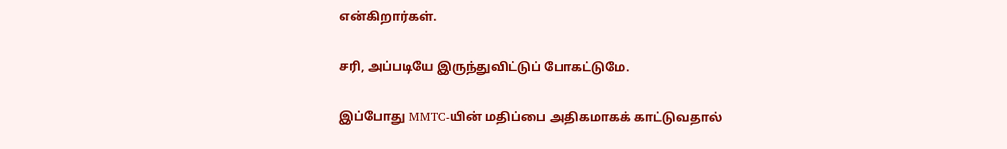என்கிறார்கள்.

சரி, அப்படியே இருந்துவிட்டுப் போகட்டுமே.

இப்போது MMTC-யின் மதிப்பை அதிகமாகக் காட்டுவதால்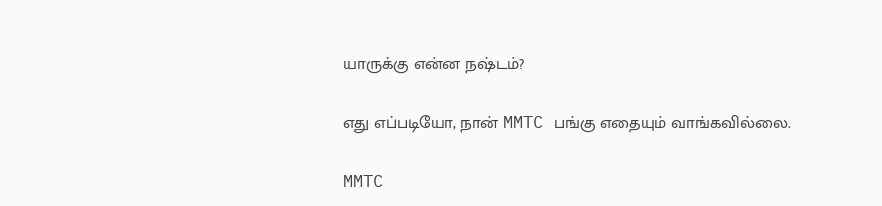யாருக்கு என்ன நஷ்டம்?

எது எப்படியோ, நான் MMTC பங்கு எதையும் வாங்கவில்லை.

MMTC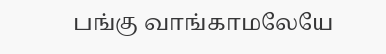பங்கு வாங்காமலேயே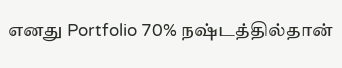எனது Portfolio 70% நஷ்டத்தில்தான்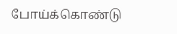போய்க்கொண்டு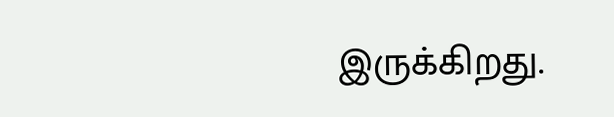இருக்கிறது.